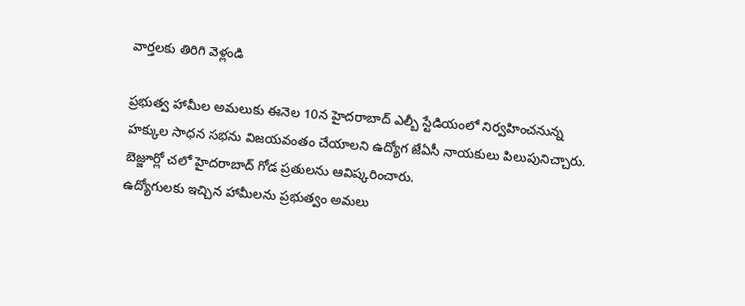వార్తలకు తిరిగి వెళ్లండి

ప్రభుత్వ హామీల అమలుకు ఈనెల 10న హైదరాబాద్ ఎల్బీ స్టేడియంలో నిర్వహించనున్న హక్కుల సాధన సభను విజయవంతం చేయాలని ఉద్యోగ జేఏసీ నాయకులు పిలుపునిచ్చారు. బెజ్జూర్లో చలో హైదరాబాద్ గోడ ప్రతులను ఆవిష్కరించారు.
ఉద్యోగులకు ఇచ్చిన హామీలను ప్రభుత్వం అమలు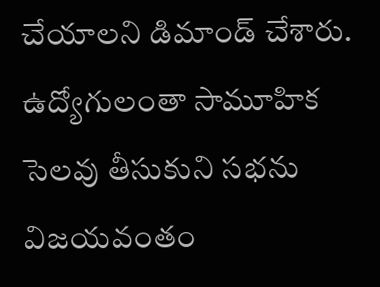చేయాలని డిమాండ్ చేశారు. ఉద్యోగులంతా సామూహిక సెలవు తీసుకుని సభను విజయవంతం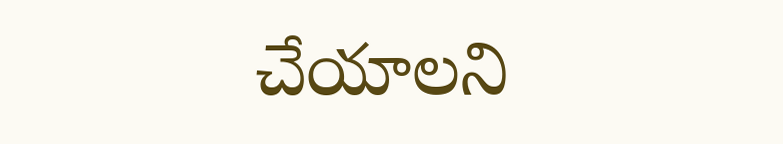చేయాలని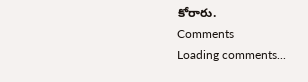కోరారు.
Comments
Loading comments...